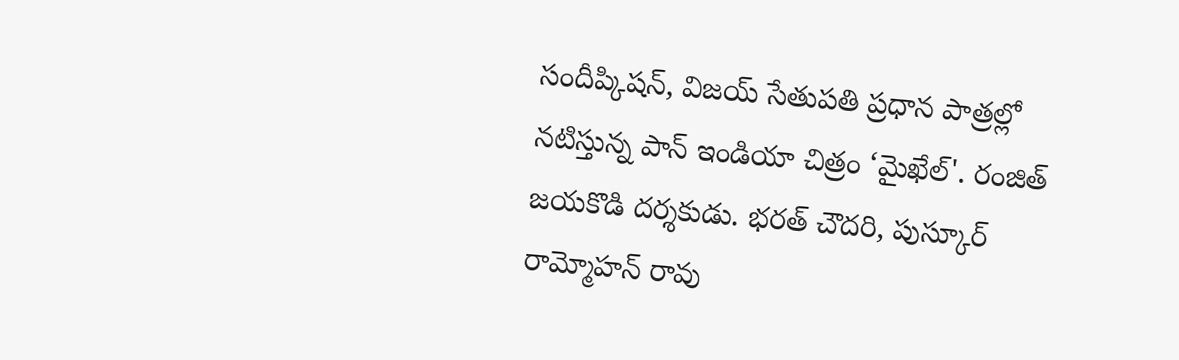సందీప్కిషన్, విజయ్ సేతుపతి ప్రధాన పాత్రల్లో నటిస్తున్న పాన్ ఇండియా చిత్రం ‘మైఖేల్'. రంజిత్ జయకొడి దర్శకుడు. భరత్ చౌదరి, పుస్కూర్ రామ్మోహన్ రావు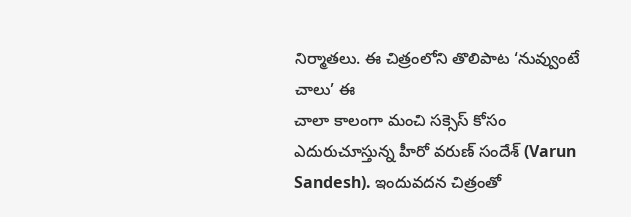నిర్మాతలు. ఈ చిత్రంలోని తొలిపాట ‘నువ్వుంటే చాలు’ ఈ
చాలా కాలంగా మంచి సక్సెస్ కోసం ఎదురుచూస్తున్న హీరో వరుణ్ సందేశ్ (Varun Sandesh). ఇందువదన చిత్రంతో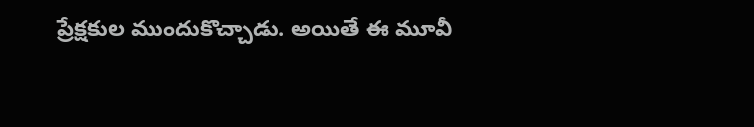ప్రేక్షకుల ముందుకొచ్చాడు. అయితే ఈ మూవీ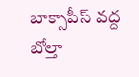బాక్సాపీస్ వద్ద బోల్తా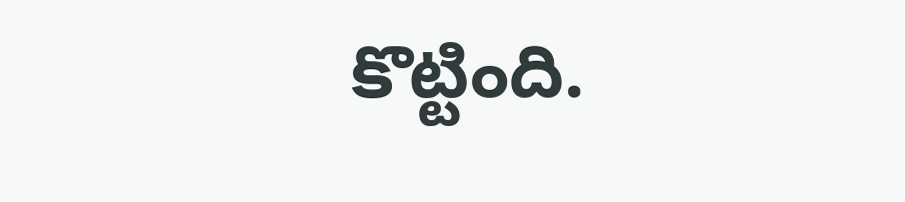కొట్టింది.